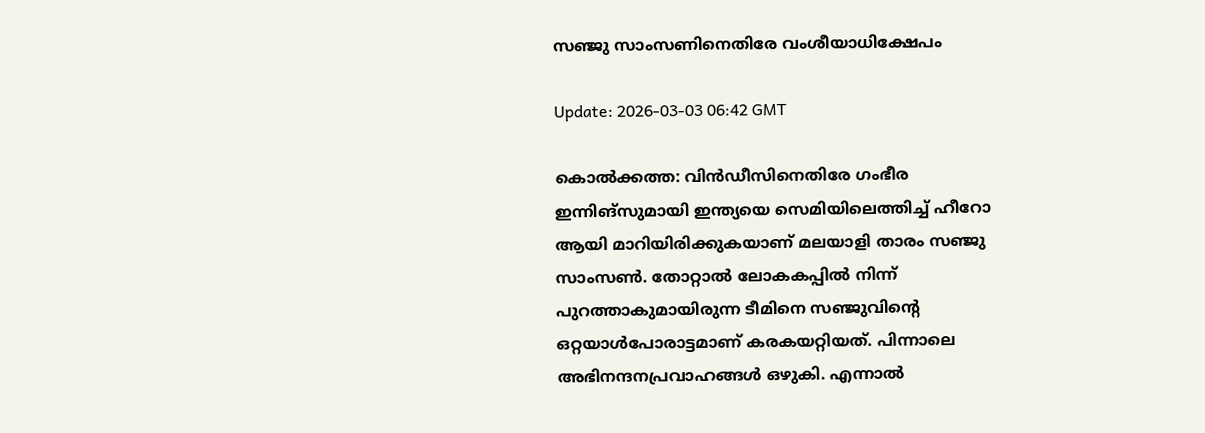സഞ്ജു സാംസണിനെതിരേ വംശീയാധിക്ഷേപം

Update: 2026-03-03 06:42 GMT

കൊല്‍ക്കത്ത: വിന്‍ഡീസിനെതിരേ ഗംഭീര ഇന്നിങ്സുമായി ഇന്ത്യയെ സെമിയിലെത്തിച്ച് ഹീറോ ആയി മാറിയിരിക്കുകയാണ് മലയാളി താരം സഞ്ജു സാംസണ്‍. തോറ്റാല്‍ ലോകകപ്പില്‍ നിന്ന് പുറത്താകുമായിരുന്ന ടീമിനെ സഞ്ജുവിന്റെ ഒറ്റയാള്‍പോരാട്ടമാണ് കരകയറ്റിയത്. പിന്നാലെ അഭിനന്ദനപ്രവാഹങ്ങള്‍ ഒഴുകി. എന്നാല്‍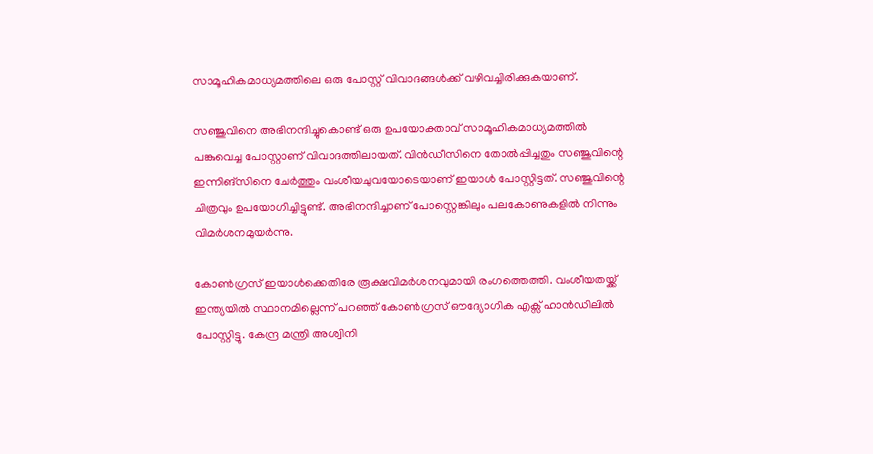സാമൂഹികമാധ്യമത്തിലെ ഒരു പോസ്റ്റ് വിവാദങ്ങള്‍ക്ക് വഴിവച്ചിരിക്കുകയാണ്.

സഞ്ജുവിനെ അഭിനന്ദിച്ചുകൊണ്ട് ഒരു ഉപയോക്താവ് സാമൂഹികമാധ്യമത്തില്‍ പങ്കുവെച്ച പോസ്റ്റാണ് വിവാദത്തിലായത്. വിന്‍ഡീസിനെ തോല്‍പ്പിച്ചതും സഞ്ജുവിന്റെ ഇന്നിങ്സിനെ ചേര്‍ത്തും വംശീയചുവയോടെയാണ് ഇയാള്‍ പോസ്റ്റിട്ടത്. സഞ്ജുവിന്റെ ചിത്രവും ഉപയോഗിച്ചിട്ടുണ്ട്. അഭിനന്ദിച്ചാണ് പോസ്റ്റെങ്കിലും പലകോണുകളില്‍ നിന്നും വിമര്‍ശനമുയര്‍ന്നു.

കോണ്‍ഗ്രസ് ഇയാള്‍ക്കെതിരേ രൂക്ഷവിമര്‍ശനവുമായി രംഗത്തെത്തി. വംശീയതയ്ക്ക് ഇന്ത്യയില്‍ സ്ഥാനമില്ലെന്ന് പറഞ്ഞ് കോണ്‍ഗ്രസ് ഔദ്യോഗിക എക്സ് ഹാന്‍ഡിലില്‍ പോസ്റ്റിട്ടു. കേന്ദ്ര മന്ത്രി അശ്വിനി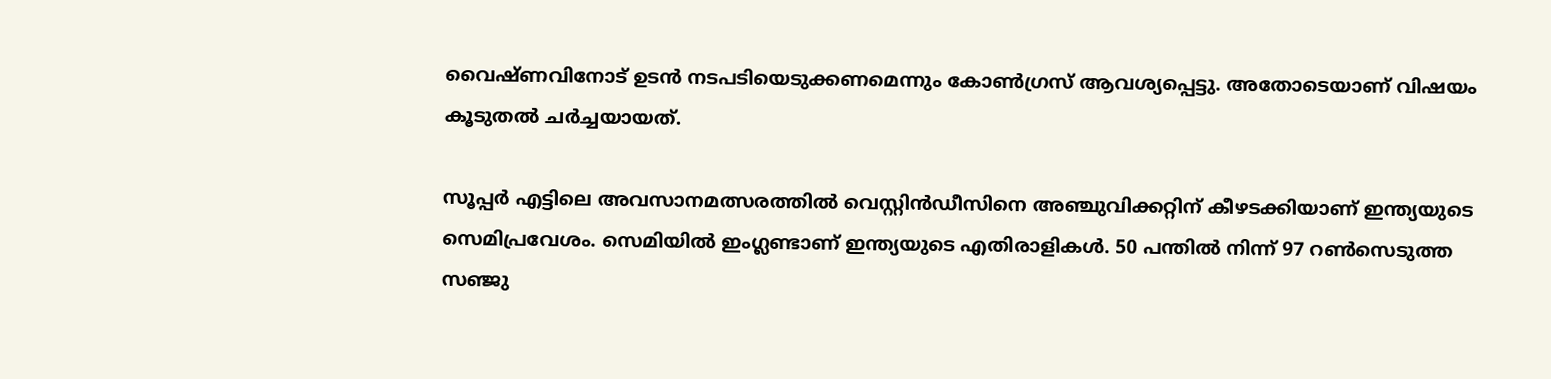വൈഷ്ണവിനോട് ഉടന്‍ നടപടിയെടുക്കണമെന്നും കോണ്‍ഗ്രസ് ആവശ്യപ്പെട്ടു. അതോടെയാണ് വിഷയം കൂടുതല്‍ ചര്‍ച്ചയായത്.

സൂപ്പര്‍ എട്ടിലെ അവസാനമത്സരത്തില്‍ വെസ്റ്റിന്‍ഡീസിനെ അഞ്ചുവിക്കറ്റിന് കീഴടക്കിയാണ് ഇന്ത്യയുടെ സെമിപ്രവേശം. സെമിയില്‍ ഇംഗ്ലണ്ടാണ് ഇന്ത്യയുടെ എതിരാളികള്‍. 50 പന്തില്‍ നിന്ന് 97 റണ്‍സെടുത്ത സഞ്ജു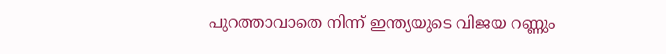പുറത്താവാതെ നിന്ന് ഇന്ത്യയുടെ വിജയ റണ്ണും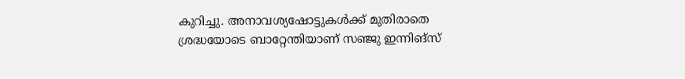കുറിച്ചു. അനാവശ്യഷോട്ടുകള്‍ക്ക് മുതിരാതെ ശ്രദ്ധയോടെ ബാറ്റേന്തിയാണ് സഞ്ജു ഇന്നിങ്സ്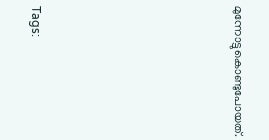മുന്നോട്ടുകൊണ്ടുപോയത്.







Tags: